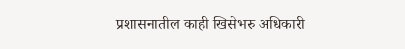प्रशासनातील काही खिसेभरु अधिकारी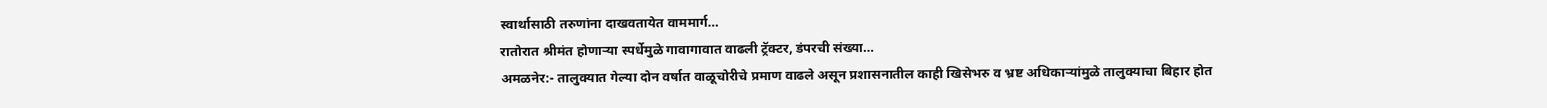स्वार्थासाठी तरुणांना दाखवतायेत वाममार्ग…
रातोरात श्रीमंत होणाऱ्या स्पर्धेमुळे गावागावात वाढली ट्रॅक्टर, डंपरची संख्या…
अमळनेर:- तालुक्यात गेल्या दोन वर्षात वाळूचोरीचे प्रमाण वाढले असून प्रशासनातील काही खिसेभरु व भ्रष्ट अधिकाऱ्यांमुळे तालुक्याचा बिहार होत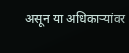असून या अधिकाऱ्यांवर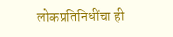लोकप्रतिनिधींचा ही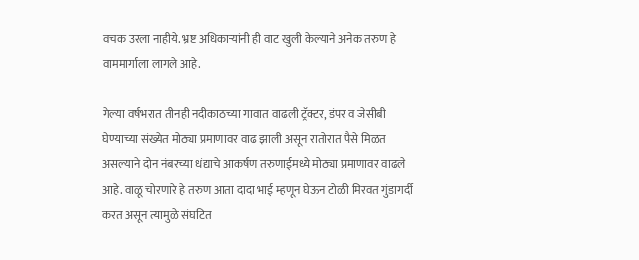वचक उरला नाहीये. भ्रष्ट अधिकाऱ्यांनी ही वाट खुली केल्याने अनेक तरुण हे वाममार्गाला लागले आहे.

गेल्या वर्षभरात तीनही नदीकाठच्या गावात वाढली ट्रॅक्टर, डंपर व जेसीबी घेण्याच्या संख्येत मोठ्या प्रमाणावर वाढ झाली असून रातोरात पैसे मिळत असल्याने दोन नंबरच्या धंद्याचे आकर्षण तरुणाईमध्ये मोठ्या प्रमाणावर वाढले आहे. वाळू चोरणारे हे तरुण आता दादा भाई म्हणून घेऊन टोळी मिरवत गुंडागर्दी करत असून त्यामुळे संघटित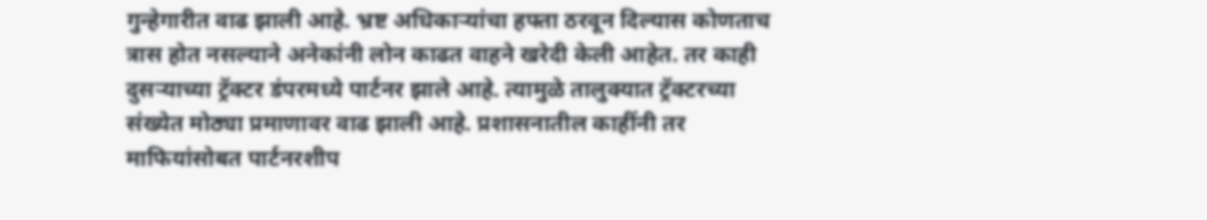गुन्हेगारीत वाढ झाली आहे. भ्रष्ट अधिकाऱ्यांचा हफ्ता ठरवून दिल्यास कोणताच त्रास होत नसल्याने अनेकांनी लोन काढत वाहने खरेदी केली आहेत. तर काही दुसऱ्याच्या ट्रॅक्टर डंपरमध्ये पार्टनर झाले आहे. त्यामुळे तालुक्यात ट्रॅक्टरच्या संख्येत मोठ्या प्रमाणावर वाढ झाली आहे. प्रशासनातील काहींनी तर माफियांसोबत पार्टनरशीप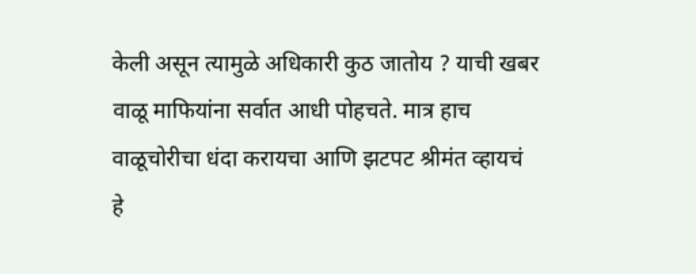केली असून त्यामुळे अधिकारी कुठ जातोय ? याची खबर वाळू माफियांना सर्वात आधी पोहचते. मात्र हाच वाळूचोरीचा धंदा करायचा आणि झटपट श्रीमंत व्हायचं हे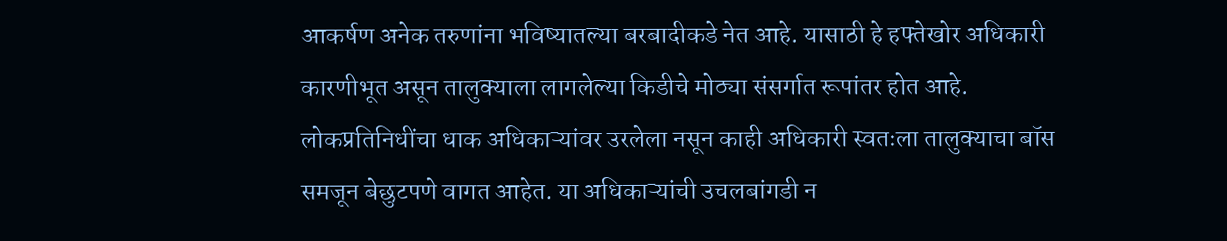आकर्षण अनेक तरुणांना भविष्यातल्या बरबादीकडे नेत आहे. यासाठी हे हफ्तेखोर अधिकारी कारणीभूत असून तालुक्याला लागलेल्या किडीचे मोठ्या संसर्गात रूपांतर होत आहे. लोकप्रतिनिधींचा धाक अधिकाऱ्यांवर उरलेला नसून काही अधिकारी स्वतःला तालुक्याचा बॉस समजून बेछुटपणे वागत आहेत. या अधिकाऱ्यांची उचलबांगडी न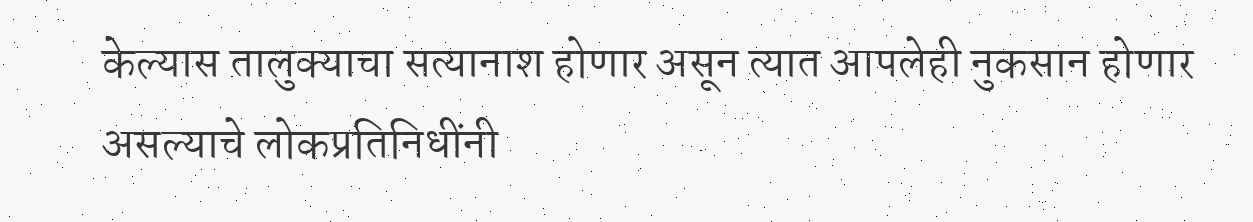केल्यास तालुक्याचा सत्यानाश होणार असून त्यात आपलेही नुकसान होणार असल्याचे लोकप्रतिनिधींनी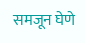समजून घेणे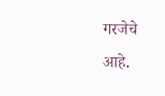गरजेचे आहे.